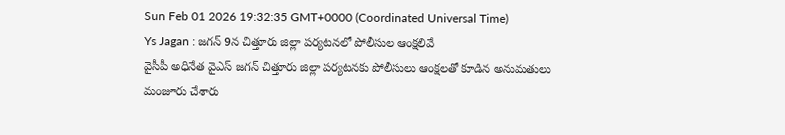Sun Feb 01 2026 19:32:35 GMT+0000 (Coordinated Universal Time)
Ys Jagan : జగన్ 9న చిత్తూరు జిల్లా పర్యటనలో పోలీసుల ఆంక్షలివే
వైసీపీ అధినేత వైఎస్ జగన్ చిత్తూరు జిల్లా పర్యటనకు పోలీసులు ఆంక్షలతో కూడిన అనుమతులు మంజూరు చేశారు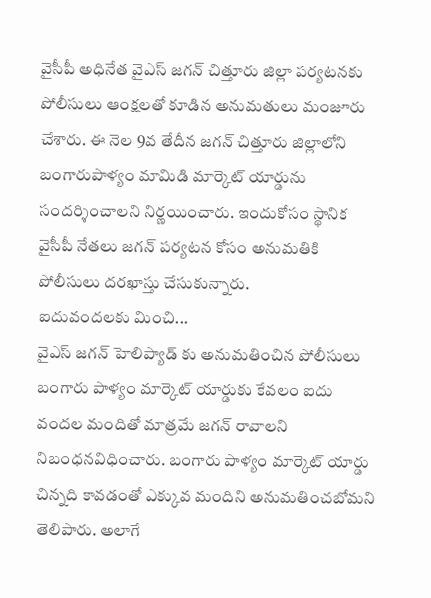వైసీపీ అధినేత వైఎస్ జగన్ చిత్తూరు జిల్లా పర్యటనకు పోలీసులు ఆంక్షలతో కూడిన అనుమతులు మంజూరు చేశారు. ఈ నెల 9వ తేదీన జగన్ చిత్తూరు జిల్లాలోని బంగారుపాళ్యం మామిడి మార్కెట్ యార్డును సందర్శించాలని నిర్ణయించారు. ఇందుకోసం స్థానిక వైసీపీ నేతలు జగన్ పర్యటన కోసం అనుమతికి పోలీసులు దరఖాస్తు చేసుకున్నారు.
ఐదువందలకు మించి...
వైఎస్ జగన్ హెలిప్యాడ్ కు అనుమతించిన పోలీసులు బంగారు పాళ్యం మార్కెట్ యార్డుకు కేవలం ఐదు వందల మందితో మాత్రమే జగన్ రావాలని నిబంధనవిధించారు. బంగారు పాళ్యం మార్కెట్ యార్డు చిన్నది కావడంతో ఎక్కువ మందిని అనుమతించబోమని తెలిపారు. అలాగే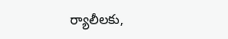ర్యాలీలకు,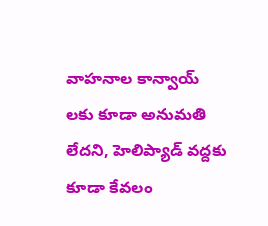వాహనాల కాన్వాయ్ లకు కూడా అనుమతి లేదని, హెలిప్యాడ్ వద్దకు కూడా కేవలం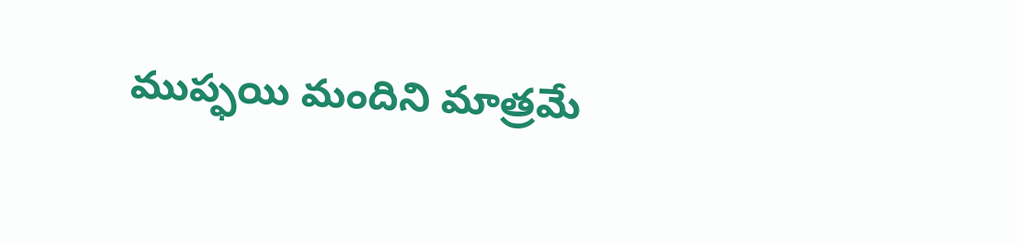ముప్ఫయి మందిని మాత్రమే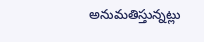అనుమతిస్తున్నట్లు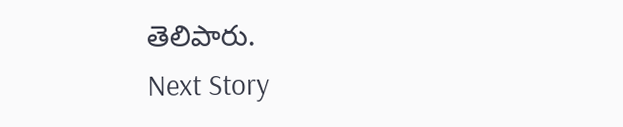తెలిపారు.
Next Story